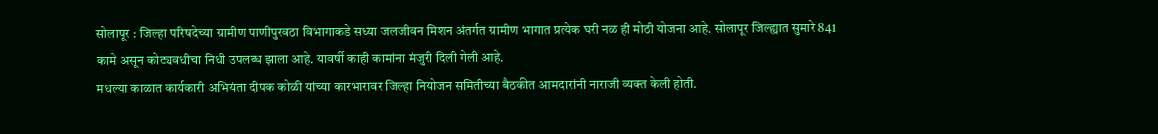सोलापूर : जिल्हा परिषदेच्या ग्रामीण पाणीपुरवठा विभागाकडे सध्या जलजीवन मिशन अंतर्गत ग्रामीण भागात प्रत्येक घरी नळ ही मोठी योजना आहे. सोलापूर जिल्ह्यात सुमारे 841 कामे असून कोट्यवधीचा निधी उपलब्ध झाला आहे. यावर्षी काही कामांना मंजुरी दिली गेली आहे.
मधल्या काळात कार्यकारी अभियंता दीपक कोळी यांच्या कारभारावर जिल्हा नियोजन समितीच्या बैठकीत आमदारांनी नाराजी व्यक्त केली होती.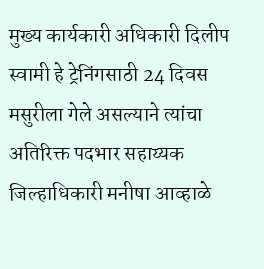मुख्य कार्यकारी अधिकारी दिलीप स्वामी हे ट्रेनिंगसाठी 24 दिवस मसुरीला गेले असल्याने त्यांचा अतिरिक्त पदभार सहाय्यक जिल्हाधिकारी मनीषा आव्हाळे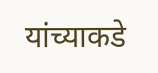यांच्याकडे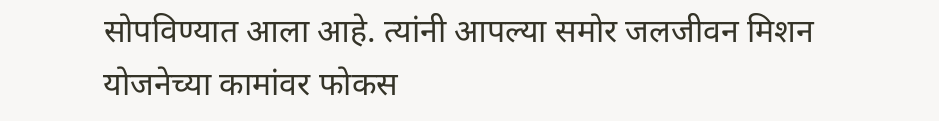सोपविण्यात आला आहे. त्यांनी आपल्या समोर जलजीवन मिशन योजनेच्या कामांवर फोकस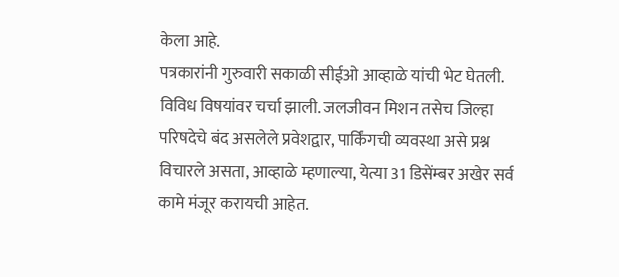केला आहे.
पत्रकारांनी गुरुवारी सकाळी सीईओ आव्हाळे यांची भेट घेतली. विविध विषयांवर चर्चा झाली. जलजीवन मिशन तसेच जिल्हा परिषदेचे बंद असलेले प्रवेशद्वार, पार्किंगची व्यवस्था असे प्रश्न विचारले असता, आव्हाळे म्हणाल्या, येत्या 31 डिसेंम्बर अखेर सर्व कामे मंजूर करायची आहेत.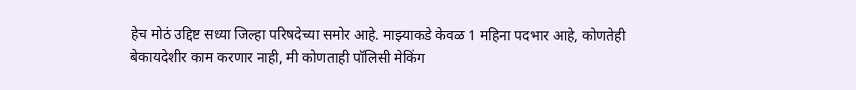हेच मोठं उद्दिष्ट सध्या जिल्हा परिषदेच्या समोर आहे. माझ्याकडे केवळ 1 महिना पदभार आहे, कोणतेही बेकायदेशीर काम करणार नाही, मी कोणताही पॉलिसी मेकिंग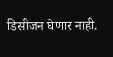डिसीजन घेणार नाही.